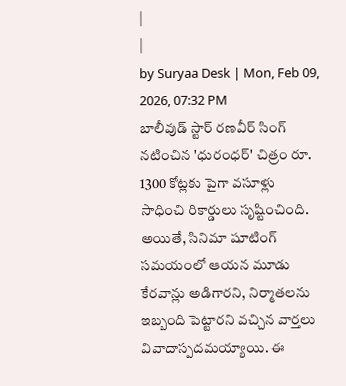|
|
by Suryaa Desk | Mon, Feb 09, 2026, 07:32 PM
బాలీవుడ్ స్టార్ రణవీర్ సింగ్ నటించిన 'ధురంధర్' చిత్రం రూ. 1300 కోట్లకు పైగా వసూళ్లు సాధించి రికార్డులు సృష్టించింది. అయితే, సినిమా షూటింగ్ సమయంలో ఆయన మూడు కేరవాన్లు అడిగారని, నిర్మాతలను ఇబ్బంది పెట్టారని వచ్చిన వార్తలు వివాదాస్పదమయ్యాయి. ఈ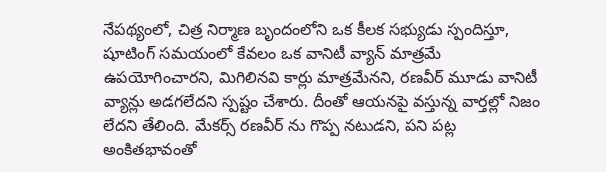నేపథ్యంలో, చిత్ర నిర్మాణ బృందంలోని ఒక కీలక సభ్యుడు స్పందిస్తూ, షూటింగ్ సమయంలో కేవలం ఒక వానిటీ వ్యాన్ మాత్రమే ఉపయోగించారని, మిగిలినవి కార్లు మాత్రమేనని, రణవీర్ మూడు వానిటీ వ్యాన్లు అడగలేదని స్పష్టం చేశారు. దీంతో ఆయనపై వస్తున్న వార్తల్లో నిజం లేదని తేలింది. మేకర్స్ రణవీర్ ను గొప్ప నటుడని, పని పట్ల అంకితభావంతో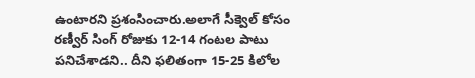ఉంటారని ప్రశంసించారు.అలాగే సీక్వెల్ కోసం రణ్వీర్ సింగ్ రోజుకు 12-14 గంటల పాటు పనిచేశాడని.. దీని ఫలితంగా 15-25 కిలోల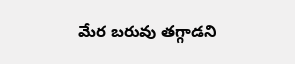మేర బరువు తగ్గాడని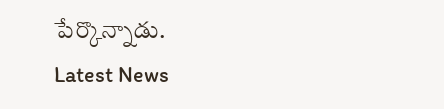పేర్కొన్నాడు.
Latest News